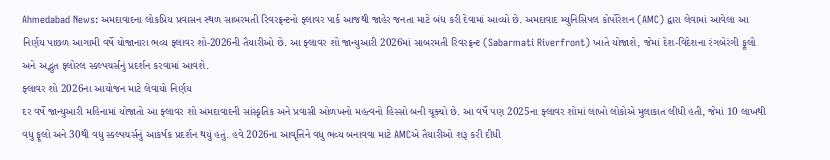Ahmedabad News: અમદાવાદના લોકપ્રિય પ્રવાસન સ્થળ સાબરમતી રિવરફ્રન્ટનો ફ્લાવર પાર્ક આજથી જાહેર જનતા માટે બંધ કરી દેવામાં આવ્યો છે. અમદાવાદ મ્યુનિસિપલ કોર્પોરેશન (AMC) દ્વારા લેવામાં આવેલા આ નિર્ણય પાછળ આગામી વર્ષે યોજાનારા ભવ્ય ફ્લાવર શો-2026ની તૈયારીઓ છે. આ ફ્લાવર શો જાન્યુઆરી 2026માં સાબરમતી રિવરફ્રન્ટ (Sabarmati Riverfront) ખાતે યોજાશે, જેમાં દેશ-વિદેશના રંગબેરંગી ફૂલો અને અદ્ભુત ફ્લોરલ સ્કલ્પચર્સનું પ્રદર્શન કરવામાં આવશે.
ફ્લાવર શો 2026ના આયોજન માટે લેવાયો નિર્ણય
દર વર્ષે જાન્યુઆરી મહિનામાં યોજાતો આ ફ્લાવર શો અમદાવાદની સાંસ્કૃતિક અને પ્રવાસી ઓળખનો મહત્વનો હિસ્સો બની ચૂક્યો છે. આ વર્ષે પણ 2025ના ફ્લાવર શોમાં લાખો લોકોએ મુલાકાત લીધી હતી, જેમાં 10 લાખથી વધુ ફૂલો અને 30થી વધુ સ્કલ્પચર્સનું આકર્ષક પ્રદર્શન થયું હતું. હવે 2026ના આવૃત્તિને વધુ ભવ્ય બનાવવા માટે AMCએ તૈયારીઓ શરૂ કરી દીધી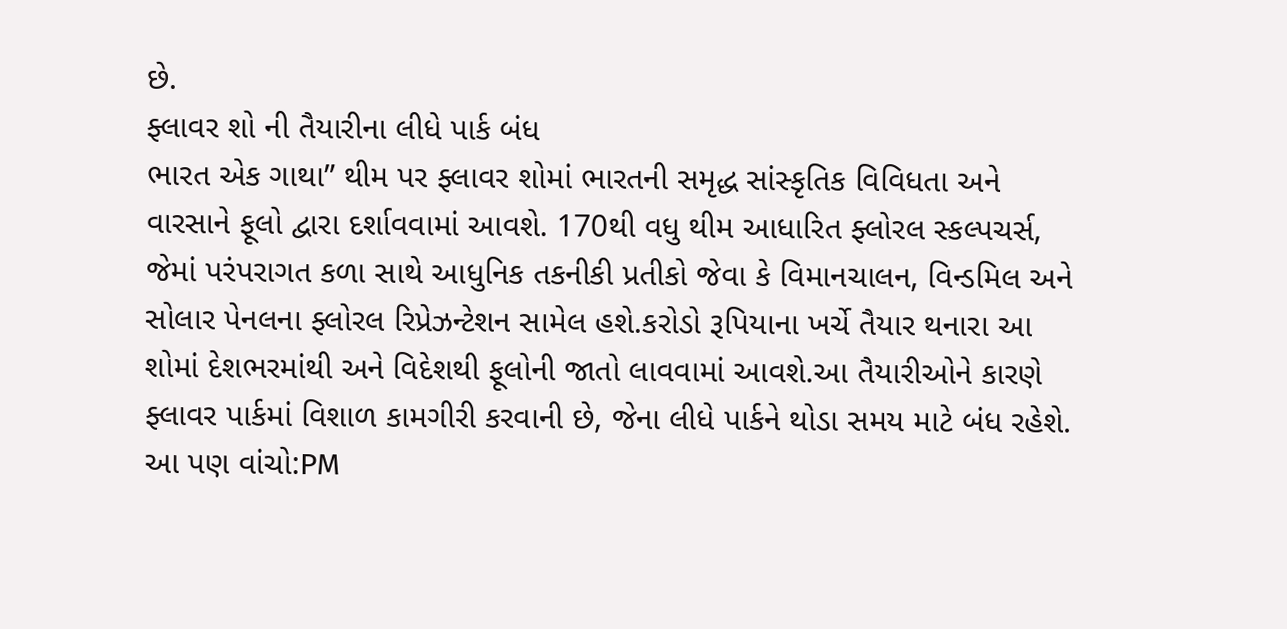છે.
ફ્લાવર શો ની તૈયારીના લીધે પાર્ક બંધ
ભારત એક ગાથા” થીમ પર ફ્લાવર શોમાં ભારતની સમૃદ્ધ સાંસ્કૃતિક વિવિધતા અને વારસાને ફૂલો દ્વારા દર્શાવવામાં આવશે. 170થી વધુ થીમ આધારિત ફ્લોરલ સ્કલ્પચર્સ, જેમાં પરંપરાગત કળા સાથે આધુનિક તકનીકી પ્રતીકો જેવા કે વિમાનચાલન, વિન્ડમિલ અને સોલાર પેનલના ફ્લોરલ રિપ્રેઝન્ટેશન સામેલ હશે.કરોડો રૂપિયાના ખર્ચે તૈયાર થનારા આ શોમાં દેશભરમાંથી અને વિદેશથી ફૂલોની જાતો લાવવામાં આવશે.આ તૈયારીઓને કારણે ફ્લાવર પાર્કમાં વિશાળ કામગીરી કરવાની છે, જેના લીધે પાર્કને થોડા સમય માટે બંધ રહેશે.
આ પણ વાંચો:PM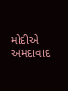મોદીએ અમદાવાદ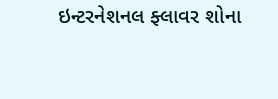ઇન્ટરનેશનલ ફ્લાવર શોના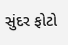સુંદર ફોટો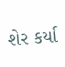શેર કર્યા